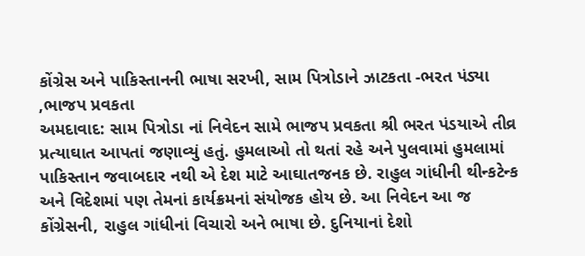કોંગ્રેસ અને પાકિસ્તાનની ભાષા સરખી, સામ પિત્રોડાને ઝાટકતા -ભરત પંડ્યા ,ભાજપ પ્રવકતા
અમદાવાદ: સામ પિત્રોડા નાં નિવેદન સામે ભાજપ પ્રવકતા શ્રી ભરત પંડયાએ તીવ્ર પ્રત્યાઘાત આપતાં જણાવ્યું હતું. હુમલાઓ તો થતાં રહે અને પુલવામાં હુમલામાં પાકિસ્તાન જવાબદાર નથી એ દેશ માટે આઘાતજનક છે. રાહુલ ગાંધીની થીન્કટેન્ક અને વિદેશમાં પણ તેમનાં કાર્યક્રમનાં સંયોજક હોય છે. આ નિવેદન આ જ કોંગ્રેસની, રાહુલ ગાંધીનાં વિચારો અને ભાષા છે. દુનિયાનાં દેશો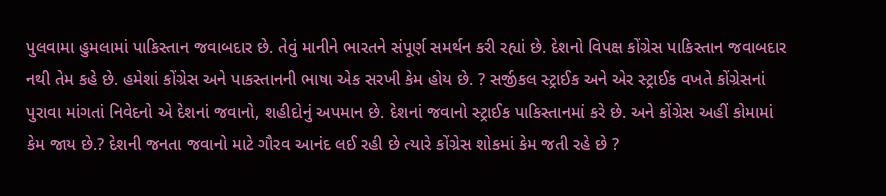પુલવામા હુમલામાં પાકિસ્તાન જવાબદાર છે. તેવું માનીને ભારતને સંપૂર્ણ સમર્થન કરી રહ્યાં છે. દેશનો વિપક્ષ કોંગ્રેસ પાકિસ્તાન જવાબદાર નથી તેમ કહે છે. હમેશાં કોંગ્રેસ અને પાકસ્તાનની ભાષા એક સરખી કેમ હોય છે. ? સર્જીકલ સ્ટ્રાઈક અને એર સ્ટ્રાઈક વખતે કોંગ્રેસનાં પુરાવા માંગતાં નિવેદનો એ દેશનાં જવાનો, શહીદોનું અપમાન છે. દેશનાં જવાનો સ્ટ્રાઈક પાકિસ્તાનમાં કરે છે. અને કોંગ્રેસ અહીં કોમામાં કેમ જાય છે.? દેશની જનતા જવાનો માટે ગૌરવ આનંદ લઈ રહી છે ત્યારે કોંગ્રેસ શોકમાં કેમ જતી રહે છે ?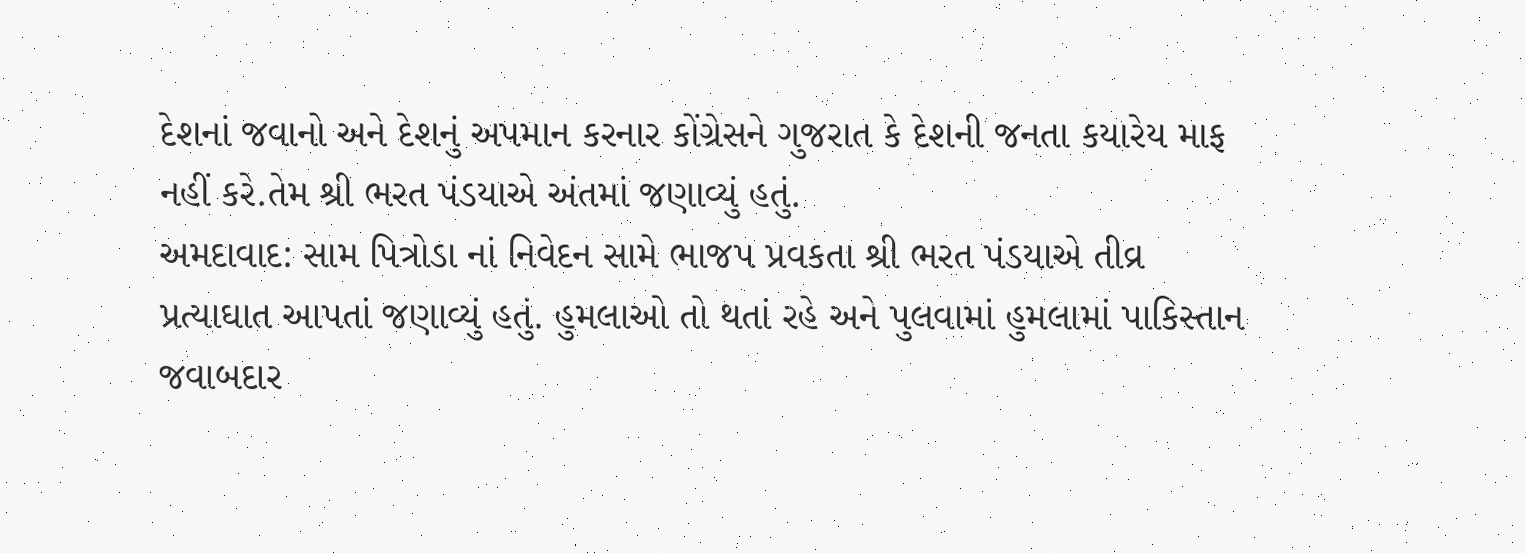દેશનાં જવાનો અને દેશનું અપમાન કરનાર કોંગ્રેસને ગુજરાત કે દેશની જનતા કયારેય માફ નહીં કરે.તેમ શ્રી ભરત પંડયાએ અંતમાં જણાવ્યું હતું.
અમદાવાદ: સામ પિત્રોડા નાં નિવેદન સામે ભાજપ પ્રવકતા શ્રી ભરત પંડયાએ તીવ્ર પ્રત્યાઘાત આપતાં જણાવ્યું હતું. હુમલાઓ તો થતાં રહે અને પુલવામાં હુમલામાં પાકિસ્તાન જવાબદાર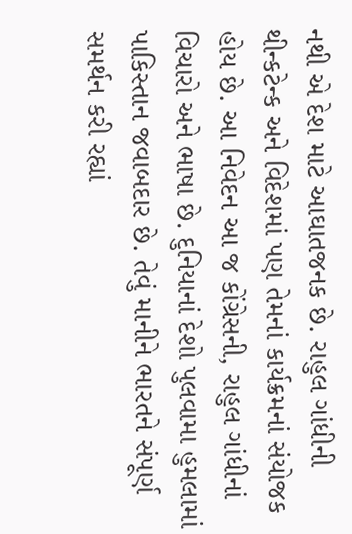નથી એ દેશ માટે આઘાતજનક છે. રાહુલ ગાંધીની થીન્કટેન્ક અને વિદેશમાં પણ તેમનાં કાર્યક્રમનાં સંયોજક હોય છે. આ નિવેદન આ જ કોંગ્રેસની, રાહુલ ગાંધીનાં વિચારો અને ભાષા છે. દુનિયાનાં દેશો પુલવામા હુમલામાં પાકિસ્તાન જવાબદાર છે. તેવું માનીને ભારતને સંપૂર્ણ સમર્થન કરી રહ્યાં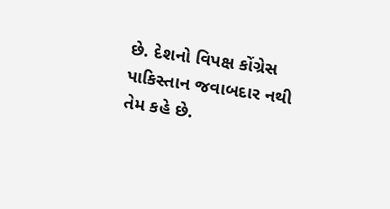છે. દેશનો વિપક્ષ કોંગ્રેસ પાકિસ્તાન જવાબદાર નથી તેમ કહે છે.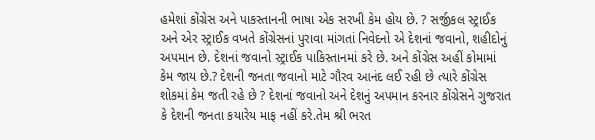હમેશાં કોંગ્રેસ અને પાકસ્તાનની ભાષા એક સરખી કેમ હોય છે. ? સર્જીકલ સ્ટ્રાઈક અને એર સ્ટ્રાઈક વખતે કોંગ્રેસનાં પુરાવા માંગતાં નિવેદનો એ દેશનાં જવાનો, શહીદોનું અપમાન છે. દેશનાં જવાનો સ્ટ્રાઈક પાકિસ્તાનમાં કરે છે. અને કોંગ્રેસ અહીં કોમામાં કેમ જાય છે.? દેશની જનતા જવાનો માટે ગૌરવ આનંદ લઈ રહી છે ત્યારે કોંગ્રેસ શોકમાં કેમ જતી રહે છે ? દેશનાં જવાનો અને દેશનું અપમાન કરનાર કોંગ્રેસને ગુજરાત કે દેશની જનતા કયારેય માફ નહીં કરે.તેમ શ્રી ભરત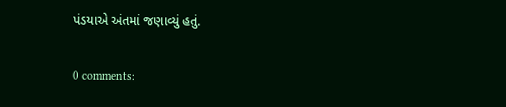પંડયાએ અંતમાં જણાવ્યું હતું.

0 comments: